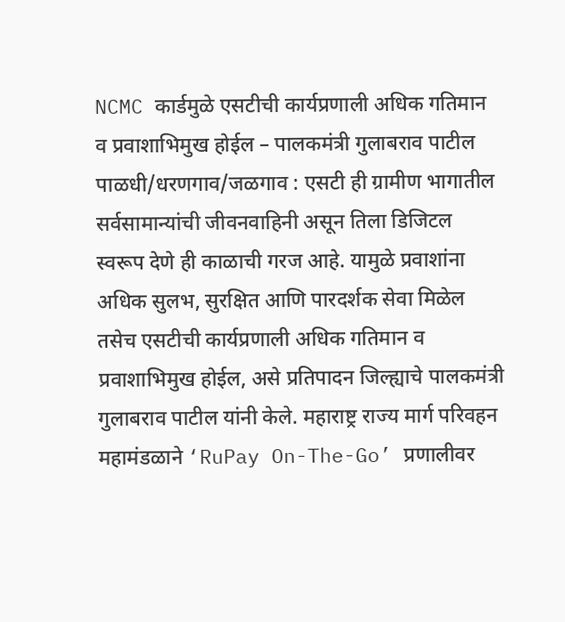NCMC कार्डमुळे एसटीची कार्यप्रणाली अधिक गतिमान व प्रवाशाभिमुख होईल – पालकमंत्री गुलाबराव पाटील
पाळधी/धरणगाव/जळगाव : एसटी ही ग्रामीण भागातील सर्वसामान्यांची जीवनवाहिनी असून तिला डिजिटल स्वरूप देणे ही काळाची गरज आहे. यामुळे प्रवाशांना अधिक सुलभ, सुरक्षित आणि पारदर्शक सेवा मिळेल तसेच एसटीची कार्यप्रणाली अधिक गतिमान व प्रवाशाभिमुख होईल, असे प्रतिपादन जिल्ह्याचे पालकमंत्री गुलाबराव पाटील यांनी केले. महाराष्ट्र राज्य मार्ग परिवहन महामंडळाने ‘RuPay On-The-Go’ प्रणालीवर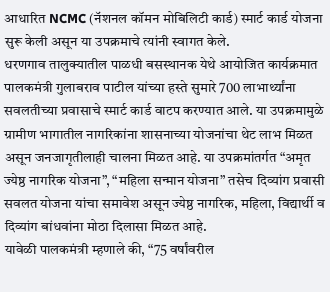आधारित NCMC (नॅशनल कॉमन मोबिलिटी कार्ड) स्मार्ट कार्ड योजना सुरू केली असून या उपक्रमाचे त्यांनी स्वागत केले.
धरणगाव तालुक्यातील पाळधी बसस्थानक येथे आयोजित कार्यक्रमात पालकमंत्री गुलाबराव पाटील यांच्या हस्ते सुमारे 700 लाभार्थ्यांना सवलतीच्या प्रवासाचे स्मार्ट कार्ड वाटप करण्यात आले. या उपक्रमामुळे ग्रामीण भागातील नागरिकांना शासनाच्या योजनांचा थेट लाभ मिळत असून जनजागृतीलाही चालना मिळत आहे. या उपक्रमांतर्गत “अमृत ज्येष्ठ नागरिक योजना”, “महिला सन्मान योजना” तसेच दिव्यांग प्रवासी सवलत योजना यांचा समावेश असून ज्येष्ठ नागरिक, महिला, विद्यार्थी व दिव्यांग बांधवांना मोठा दिलासा मिळत आहे.
यावेळी पालकमंत्री म्हणाले की, “75 वर्षांवरील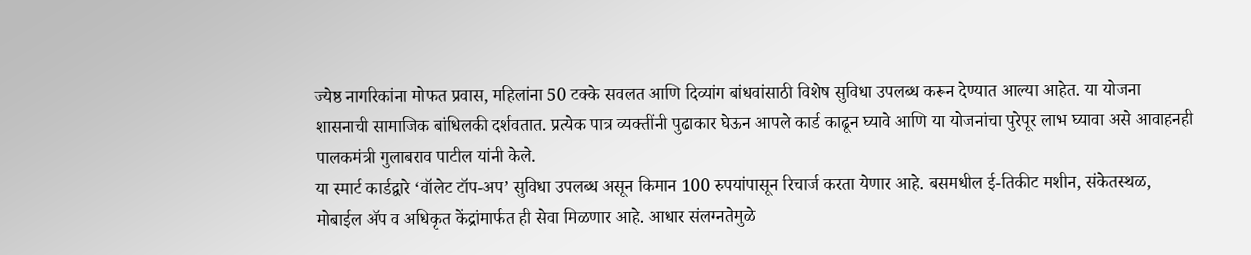ज्येष्ठ नागरिकांना मोफत प्रवास, महिलांना 50 टक्के सवलत आणि दिव्यांग बांधवांसाठी विशेष सुविधा उपलब्ध करून देण्यात आल्या आहेत. या योजना शासनाची सामाजिक बांधिलकी दर्शवतात. प्रत्येक पात्र व्यक्तींनी पुढाकार घेऊन आपले कार्ड काढून घ्यावे आणि या योजनांचा पुरेपूर लाभ घ्यावा असे आवाहनही पालकमंत्री गुलाबराव पाटील यांनी केले.
या स्मार्ट कार्डद्वारे ‘वॉलेट टॉप-अप’ सुविधा उपलब्ध असून किमान 100 रुपयांपासून रिचार्ज करता येणार आहे. बसमधील ई-तिकीट मशीन, संकेतस्थळ, मोबाईल ॲप व अधिकृत केंद्रांमार्फत ही सेवा मिळणार आहे. आधार संलग्नतेमुळे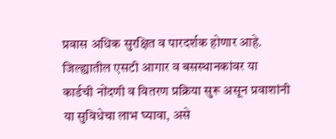प्रवास अधिक सुरक्षित व पारदर्शक होणार आहे. जिल्ह्यातील एसटी आगार व बसस्थानकांवर या कार्डची नोंदणी व वितरण प्रक्रिया सुरू असून प्रवाशांनी या सुविधेचा लाभ घ्यावा, असे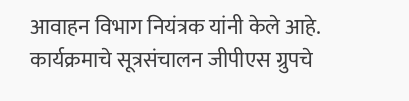आवाहन विभाग नियंत्रक यांनी केले आहे.
कार्यक्रमाचे सूत्रसंचालन जीपीएस ग्रुपचे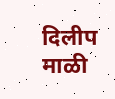दिलीप माळी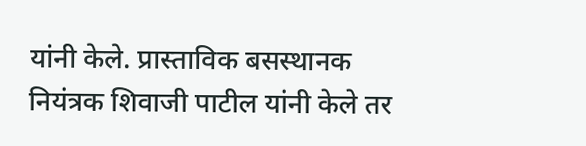यांनी केले. प्रास्ताविक बसस्थानक नियंत्रक शिवाजी पाटील यांनी केले तर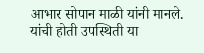आभार सोपान माळी यांनी मानले. यांची होती उपस्थिती या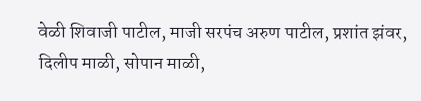वेळी शिवाजी पाटील, माजी सरपंच अरुण पाटील, प्रशांत झंवर, दिलीप माळी, सोपान माळी,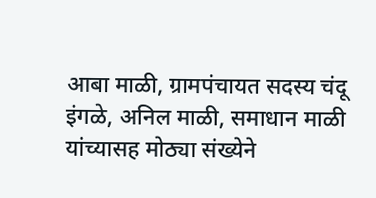आबा माळी, ग्रामपंचायत सदस्य चंदू इंगळे, अनिल माळी, समाधान माळी यांच्यासह मोठ्या संख्येने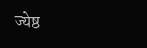ज्येष्ठ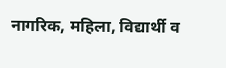नागरिक, महिला, विद्यार्थी व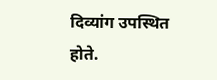दिव्यांग उपस्थित होते.